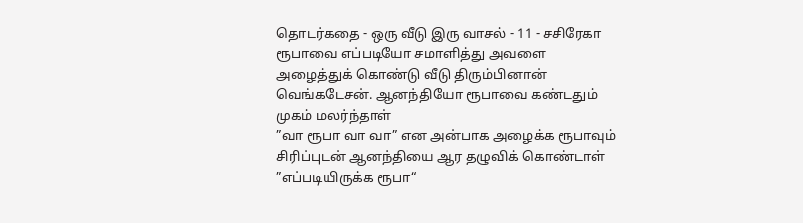தொடர்கதை - ஒரு வீடு இரு வாசல் - 11 - சசிரேகா
ரூபாவை எப்படியோ சமாளித்து அவளை அழைத்துக் கொண்டு வீடு திரும்பினான் வெங்கடேசன். ஆனந்தியோ ரூபாவை கண்டதும் முகம் மலர்ந்தாள்
”வா ரூபா வா வா” என அன்பாக அழைக்க ரூபாவும் சிரிப்புடன் ஆனந்தியை ஆர தழுவிக் கொண்டாள்
”எப்படியிருக்க ரூபா“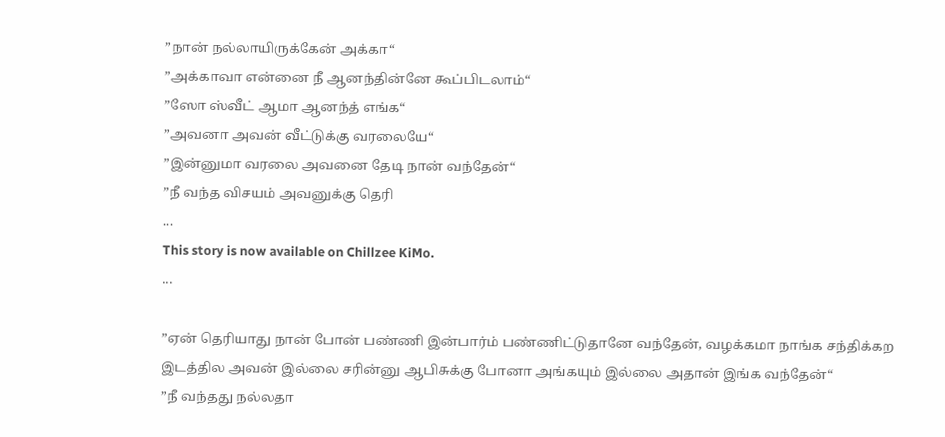”நான் நல்லாயிருக்கேன் அக்கா“
”அக்காவா என்னை நீ ஆனந்தின்னே கூப்பிடலாம்“
”ஸோ ஸ்வீட் ஆமா ஆனந்த் எங்க“
”அவனா அவன் வீட்டுக்கு வரலையே“
”இன்னுமா வரலை அவனை தேடி நான் வந்தேன்“
”நீ வந்த விசயம் அவனுக்கு தெரி
...
This story is now available on Chillzee KiMo.
...

”ஏன் தெரியாது நான் போன் பண்ணி இன்பார்ம் பண்ணிட்டுதானே வந்தேன், வழக்கமா நாங்க சந்திக்கற இடத்தில அவன் இல்லை சரின்னு ஆபிசுக்கு போனா அங்கயும் இல்லை அதான் இங்க வந்தேன்“
”நீ வந்தது நல்லதா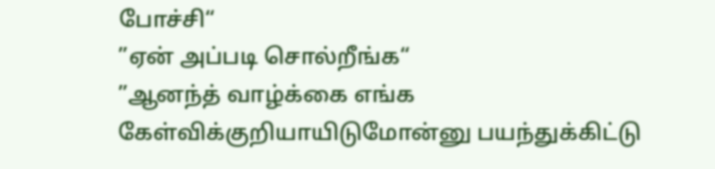போச்சி“
”ஏன் அப்படி சொல்றீங்க“
”ஆனந்த் வாழ்க்கை எங்க கேள்விக்குறியாயிடுமோன்னு பயந்துக்கிட்டு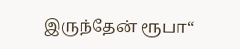இருந்தேன் ரூபா“